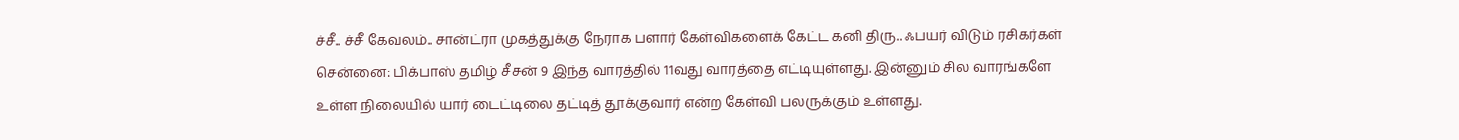ச்சீ.. ச்சீ கேவலம்.. சான்ட்ரா முகத்துக்கு நேராக பளார் கேள்விகளைக் கேட்ட கனி திரு.. ஃபயர் விடும் ரசிகர்கள்
சென்னை: பிக்பாஸ் தமிழ் சீசன் 9 இந்த வாரத்தில் 11வது வாரத்தை எட்டியுள்ளது. இன்னும் சில வாரங்களே உள்ள நிலையில் யார் டைட்டிலை தட்டித் தூக்குவார் என்ற கேள்வி பலருக்கும் உள்ளது.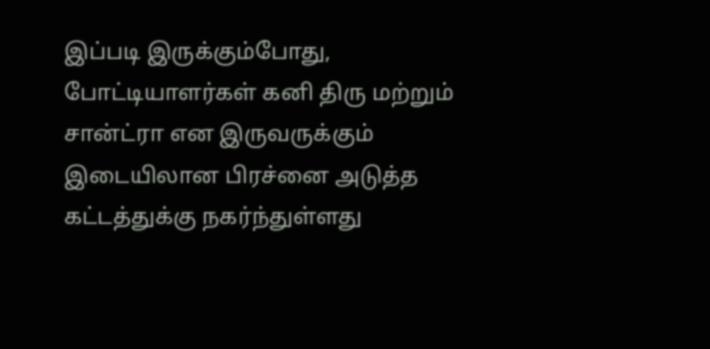இப்படி இருக்கும்போது, போட்டியாளர்கள் கனி திரு மற்றும் சான்ட்ரா என இருவருக்கும் இடையிலான பிரச்னை அடுத்த கட்டத்துக்கு நகர்ந்துள்ளது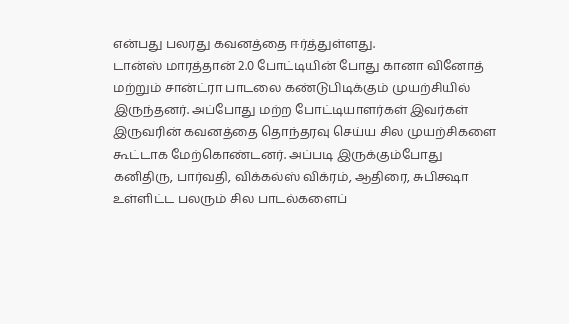என்பது பலரது கவனத்தை ஈர்த்துள்ளது.
டான்ஸ் மாரத்தான் 2.0 போட்டியின் போது கானா வினோத் மற்றும் சான்ட்ரா பாடலை கண்டுபிடிக்கும் முயற்சியில் இருந்தனர். அப்போது மற்ற போட்டியாளர்கள் இவர்கள் இருவரின் கவனத்தை தொந்தரவு செய்ய சில முயற்சிகளை கூட்டாக மேற்கொண்டனர். அப்படி இருக்கும்போது கனிதிரு, பார்வதி, விக்கல்ஸ் விக்ரம், ஆதிரை, சுபிக்ஷா உள்ளிட்ட பலரும் சில பாடல்களைப்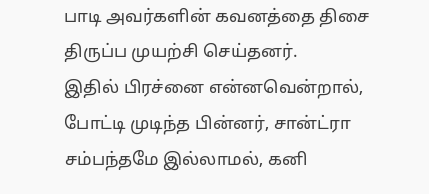பாடி அவர்களின் கவனத்தை திசை திருப்ப முயற்சி செய்தனர்.
இதில் பிரச்னை என்னவென்றால், போட்டி முடிந்த பின்னர், சான்ட்ரா சம்பந்தமே இல்லாமல், கனி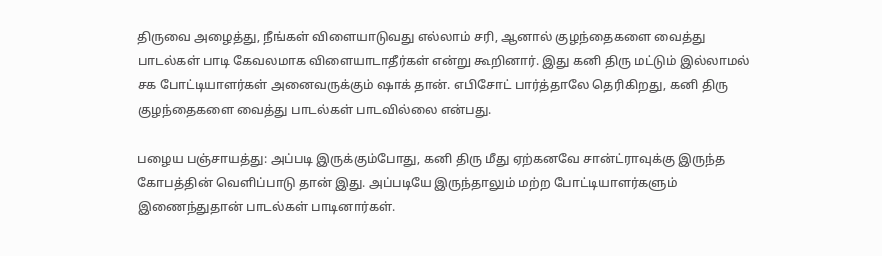திருவை அழைத்து, நீங்கள் விளையாடுவது எல்லாம் சரி, ஆனால் குழந்தைகளை வைத்து பாடல்கள் பாடி கேவலமாக விளையாடாதீர்கள் என்று கூறினார். இது கனி திரு மட்டும் இல்லாமல் சக போட்டியாளர்கள் அனைவருக்கும் ஷாக் தான். எபிசோட் பார்த்தாலே தெரிகிறது, கனி திரு குழந்தைகளை வைத்து பாடல்கள் பாடவில்லை என்பது.

பழைய பஞ்சாயத்து: அப்படி இருக்கும்போது, கனி திரு மீது ஏற்கனவே சான்ட்ராவுக்கு இருந்த கோபத்தின் வெளிப்பாடு தான் இது. அப்படியே இருந்தாலும் மற்ற போட்டியாளர்களும் இணைந்துதான் பாடல்கள் பாடினார்கள்.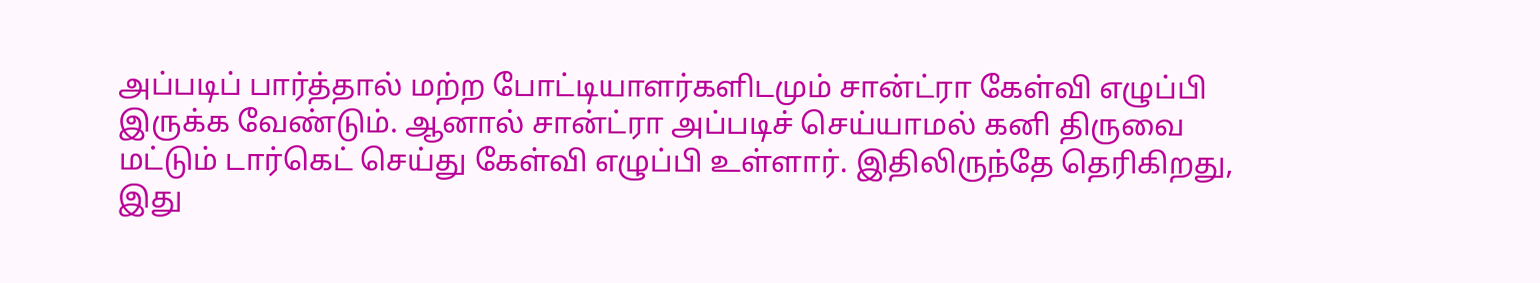அப்படிப் பார்த்தால் மற்ற போட்டியாளர்களிடமும் சான்ட்ரா கேள்வி எழுப்பி இருக்க வேண்டும். ஆனால் சான்ட்ரா அப்படிச் செய்யாமல் கனி திருவை மட்டும் டார்கெட் செய்து கேள்வி எழுப்பி உள்ளார். இதிலிருந்தே தெரிகிறது, இது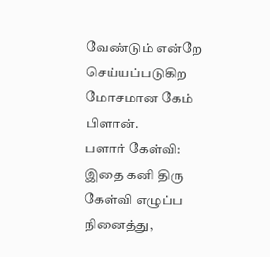வேண்டும் என்றே செய்யப்படுகிற மோசமான கேம் பிளான்.
பளார் கேள்வி: இதை கனி திரு கேள்வி எழுப்ப நினைத்து,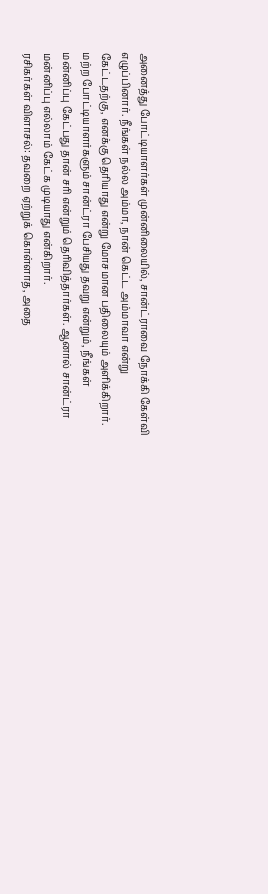அனைத்து போட்டியாளர்கள் முன்னிலையில், சான்ட்ராவை நோக்கி கேள்வி எழுப்பினார். நீங்கள் நல்ல அம்மா, நான் கெட்ட அம்மாவா என்று கேட்டதற்கு, எனக்கு தெரியாது என்று மோசமான பதிலையும் அளிக்கிறார். மற்ற போட்டியாளர்களும் சான்ட்ரா பேசியது தவறு என்றும், நீங்கள் மன்னிப்பு கேட்பது தான் சரி என்றும் தெரிவித்தார்கள். ஆனால் சான்ட்ரா மன்னிப்பு எல்லாம் கேட்க முடியாது என்கிறார்.
ரசிகர்கள் விளாசல்: தவறை ஏற்றுக் கொள்ளாத, அதை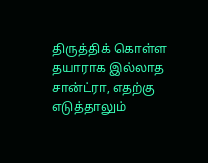திருத்திக் கொள்ள தயாராக இல்லாத சான்ட்ரா, எதற்கு எடுத்தாலும்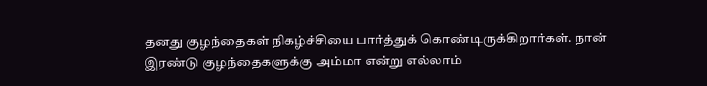தனது குழந்தைகள் நிகழ்ச்சியை பார்த்துக் கொண்டிருக்கிறார்கள். நான் இரண்டு குழந்தைகளுக்கு அம்மா என்று எல்லாம்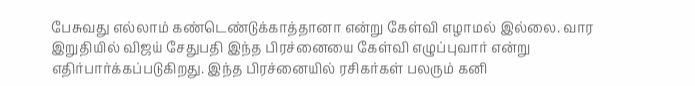பேசுவது எல்லாம் கண்டெண்டுக்காத்தானா என்று கேள்வி எழாமல் இல்லை. வார இறுதியில் விஜய் சேதுபதி இந்த பிரச்னையை கேள்வி எழுப்புவார் என்று எதிர்பார்க்கப்படுகிறது. இந்த பிரச்னையில் ரசிகர்கள் பலரும் கனி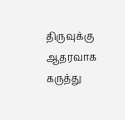திருவுக்கு ஆதரவாக கருத்து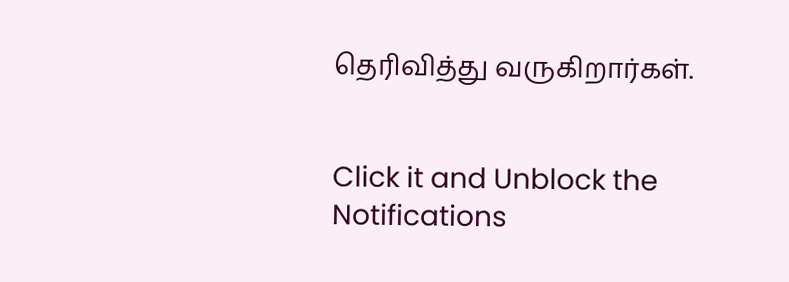தெரிவித்து வருகிறார்கள்.


Click it and Unblock the Notifications